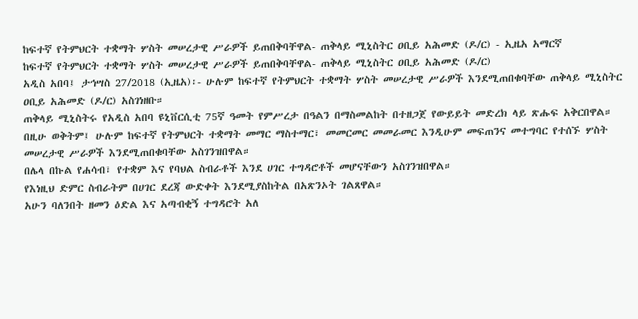ከፍተኛ የትምህርት ተቋማት ሦስት መሠረታዊ ሥራዎች ይጠበቅባቸዋል- ጠቅላይ ሚኒስትር ዐቢይ አሕመድ (ዶ/ር) - ኢዜአ አማርኛ
ከፍተኛ የትምህርት ተቋማት ሦስት መሠረታዊ ሥራዎች ይጠበቅባቸዋል- ጠቅላይ ሚኒስትር ዐቢይ አሕመድ (ዶ/ር)
አዲስ አበባ፤ ታኅሣስ 27/2018 (ኢዜአ)፡- ሁሉም ከፍተኛ የትምህርት ተቋማት ሦስት መሠረታዊ ሥራዎች እንደሚጠበቁባቸው ጠቅላይ ሚኒስትር ዐቢይ አሕመድ (ዶ/ር) አስገነዘቡ።
ጠቅላይ ሚኒስትሩ የአዲስ አበባ ዩኒቨርሲቲ 75ኛ ዓመት የምሥረታ በዓልን በማስመልከት በተዘጋጀ የውይይት መድረክ ላይ ጽሑፍ አቅርበዋል።
በዚሁ ወቅትም፤ ሁሉም ከፍተኛ የትምህርት ተቋማት መማር ማስተማር፣ መመርመር መመራመር እንዲሁም መፍጠንና መተግባር የተሰኙ ሦስት መሠረታዊ ሥራዎች እንደሚጠበቁባቸው አስገንዝበዋል።
በሌላ በኩል የሐሳብ፣ የተቋም እና የባህል ስብራቶች እንደ ሀገር ተግዳሮቶች መሆናቸውን አስገንዝበዋል።
የእነዚህ ድምር ስብራትም በሀገር ደረጃ ውድቀት እንደሚያስከትል በአጽንኦት ገልጸዋል።
አሁን ባለንበት ዘመን ዕድል እና አጣብቂኝ ተግዳሮት አለ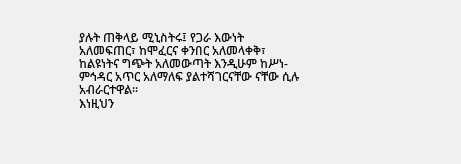ያሉት ጠቅላይ ሚኒስትሩ፤ የጋራ እውነት አለመፍጠር፣ ከሞፈርና ቀንበር አለመላቀቅ፣ ከልዩነትና ግጭት አለመውጣት እንዲሁም ከሥነ-ምኅዳር አጥር አለማለፍ ያልተሻገርናቸው ናቸው ሲሉ አብራርተዋል።
እነዚህን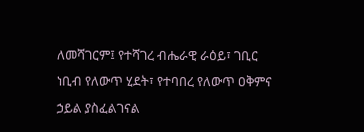ለመሻገርም፤ የተሻገረ ብሔራዊ ራዕይ፣ ገቢር ነቢብ የለውጥ ሂደት፣ የተባበረ የለውጥ ዐቅምና ኃይል ያስፈልገናል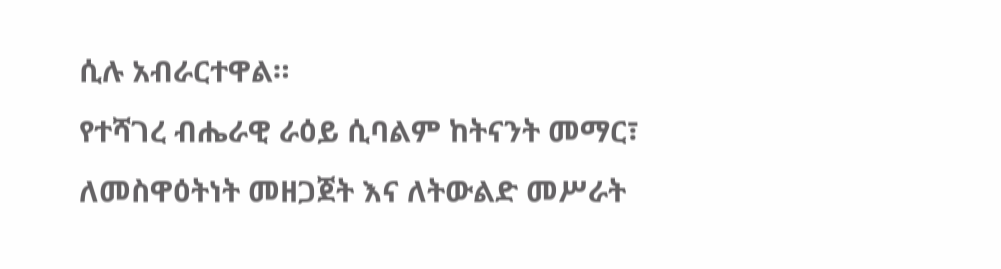ሲሉ አብራርተዋል።
የተሻገረ ብሔራዊ ራዕይ ሲባልም ከትናንት መማር፣ ለመስዋዕትነት መዘጋጀት እና ለትውልድ መሥራት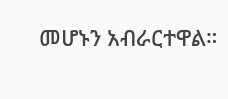መሆኑን አብራርተዋል።